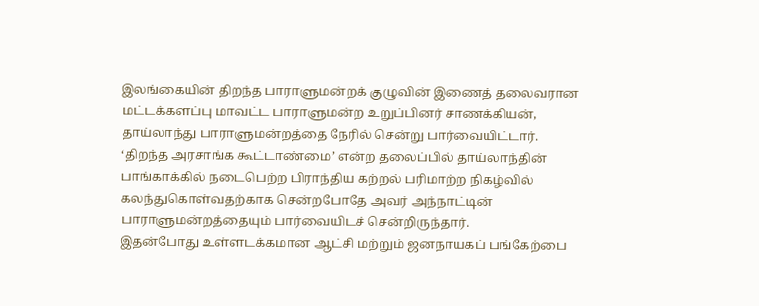இலங்கையின் திறந்த பாராளுமன்றக் குழுவின் இணைத் தலைவரான மட்டக்களப்பு மாவட்ட பாராளுமன்ற உறுப்பினர் சாணக்கியன், தாய்லாந்து பாராளுமன்றத்தை நேரில் சென்று பார்வையிட்டார்.
‘திறந்த அரசாங்க கூட்டாண்மை’ என்ற தலைப்பில் தாய்லாந்தின் பாங்காக்கில் நடைபெற்ற பிராந்திய கற்றல் பரிமாற்ற நிகழ்வில் கலந்துகொள்வதற்காக சென்றபோதே அவர் அந்நாட்டின் பாராளுமன்றத்தையும் பார்வையிடச் சென்றிருந்தார்.
இதன்போது உள்ளடக்கமான ஆட்சி மற்றும் ஜனநாயகப் பங்கேற்பை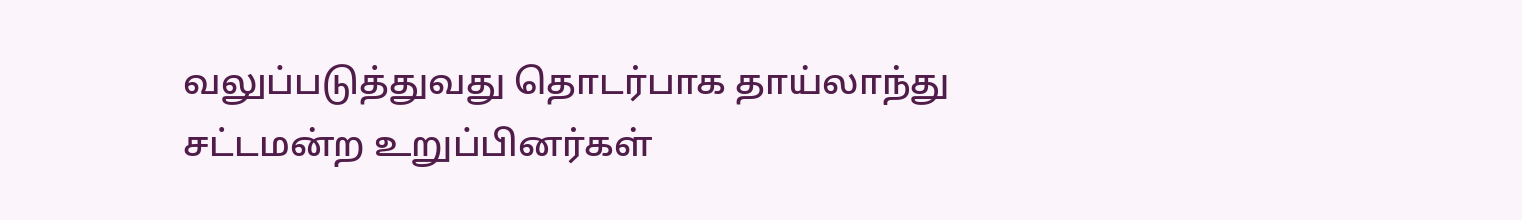வலுப்படுத்துவது தொடர்பாக தாய்லாந்து சட்டமன்ற உறுப்பினர்கள்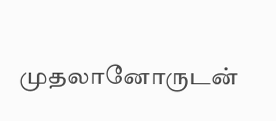முதலானோருடன்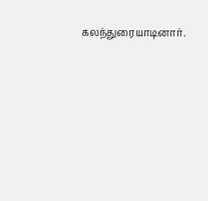கலந்துரையாடினார்.